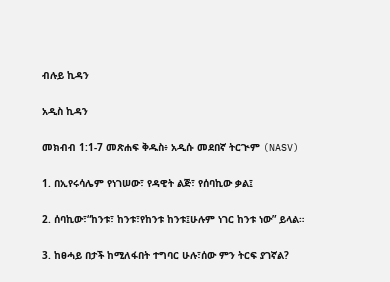ብሉይ ኪዳን

አዲስ ኪዳን

መክብብ 1:1-7 መጽሐፍ ቅዱስ፥ አዲሱ መደበኛ ትርጒም (NASV)

1. በኢየሩሳሌም የነገሠው፣ የዳዊት ልጅ፣ የሰባኪው ቃል፤

2. ሰባኪው፣“ከንቱ፣ ከንቱ፣የከንቱ ከንቱ፤ሁሉም ነገር ከንቱ ነው” ይላል።

3. ከፀሓይ በታች ከሚለፋበት ተግባር ሁሉ፣ሰው ምን ትርፍ ያገኛል?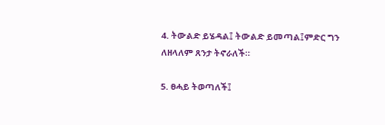4. ትውልድ ይሄዳል፤ ትውልድ ይመጣል፤ምድር ግን ለዘላለም ጸንታ ትኖራለች።

5. ፀሓይ ትወጣለች፤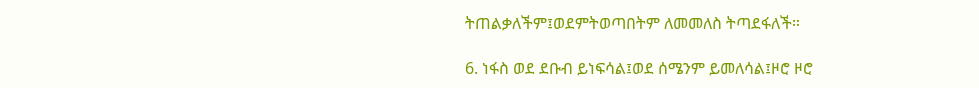ትጠልቃለችም፤ወደምትወጣበትም ለመመለስ ትጣደፋለች።

6. ነፋስ ወደ ደቡብ ይነፍሳል፤ወደ ሰሜንም ይመለሳል፤ዞሮ ዞሮ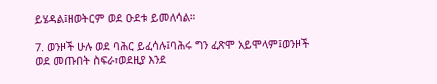ይሄዳል፤ዘወትርም ወደ ዑደቱ ይመለሳል።

7. ወንዞች ሁሉ ወደ ባሕር ይፈሳሉ፤ባሕሩ ግን ፈጽሞ አይሞላም፤ወንዞች ወደ መጡበት ስፍራ፣ወደዚያ እንደ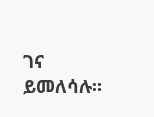ገና ይመለሳሉ።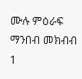ሙሉ ምዕራፍ ማንበብ መክብብ 1